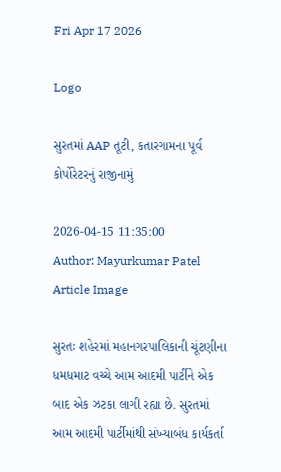Fri Apr 17 2026

Logo

સુરતમાં AAP તૂટી, કતારગામના પૂર્વ કોર્પોરેટરનું રાજીનામું

2026-04-15 11:35:00
Author: Mayurkumar Patel
Article Image

સુરતઃ શહેરમાં મહાનગરપાલિકાની ચૂંટણીના ધમધમાટ વચ્ચે આમ આદમી પાર્ટીને એક બાદ એક ઝટકા લાગી રહ્યા છે. સુરતમાં આમ આદમી પાર્ટીમાંથી સંખ્યાબંધ કાર્યકર્તા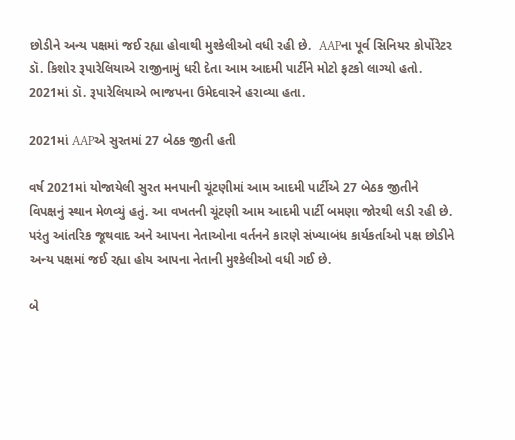છોડીને અન્ય પક્ષમાં જઈ રહ્યા હોવાથી મુશ્કેલીઓ વધી રહી છે.  AAPના પૂર્વ સિનિયર કોર્પોરેટર ડૉ. કિશોર રૂપારેલિયાએ રાજીનામું ધરી દેતા આમ આદમી પાર્ટીને મોટો ફટકો લાગ્યો હતો. 2021માં ડૉ. રૂપારેલિયાએ ભાજપના ઉમેદવારને હરાવ્યા હતા.

2021માં AAPએ સુરતમાં 27 બેઠક જીતી હતી

વર્ષ 2021માં યોજાયેલી સુરત મનપાની ચૂંટણીમાં આમ આદમી પાર્ટીએ 27 બેઠક જીતીને  વિપક્ષનું સ્થાન મેળવ્યું હતું. આ વખતની ચૂંટણી આમ આદમી પાર્ટી બમણા જોરથી લડી રહી છે. પરંતુ આંતરિક જૂથવાદ અને આપના નેતાઓના વર્તનને કારણે સંખ્યાબંધ કાર્યકર્તાઓ પક્ષ છોડીને અન્ય પક્ષમાં જઈ રહ્યા હોય આપના નેતાની મુશ્કેલીઓ વધી ગઈ છે.

બે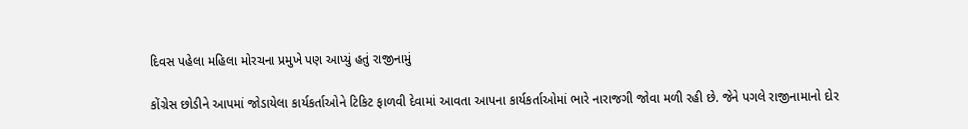દિવસ પહેલા મહિલા મોરચના પ્રમુખે પણ આપ્યું હતું રાજીનામું

કોંગ્રેસ છોડીને આપમાં જોડાયેલા કાર્યકર્તાઓને ટિકિટ ફાળવી દેવામાં આવતા આપના કાર્યકર્તાઓમાં ભારે નારાજગી જોવા મળી રહી છે. જેને પગલે રાજીનામાનો દોર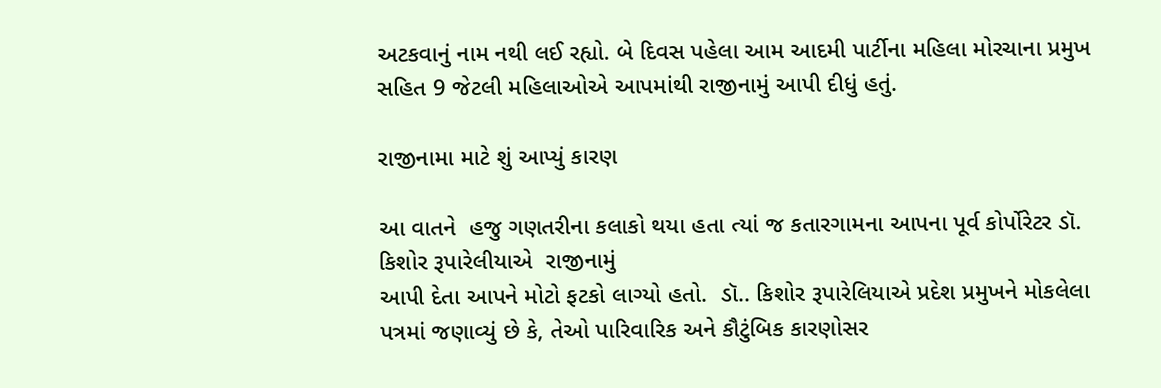અટકવાનું નામ નથી લઈ રહ્યો. બે દિવસ પહેલા આમ આદમી પાર્ટીના મહિલા મોરચાના પ્રમુખ સહિત 9 જેટલી મહિલાઓએ આપમાંથી રાજીનામું આપી દીધું હતું.

રાજીનામા માટે શું આપ્યું કારણ

આ વાતને  હજુ ગણતરીના કલાકો થયા હતા ત્યાં જ કતારગામના આપના પૂર્વ કોર્પોરેટર ડૉ. કિશોર રૂપારેલીયાએ  રાજીનામું
આપી દેતા આપને મોટો ફટકો લાગ્યો હતો.  ડૉ.. કિશોર રૂપારેલિયાએ પ્રદેશ પ્રમુખને મોકલેલા પત્રમાં જણાવ્યું છે કે, તેઓ પારિવારિક અને કૌટુંબિક કારણોસર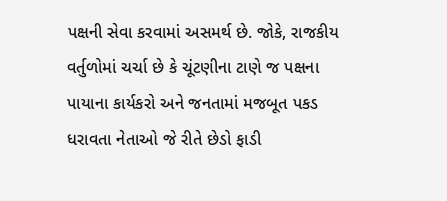પક્ષની સેવા કરવામાં અસમર્થ છે. જોકે, રાજકીય વર્તુળોમાં ચર્ચા છે કે ચૂંટણીના ટાણે જ પક્ષના પાયાના કાર્યકરો અને જનતામાં મજબૂત પકડ ધરાવતા નેતાઓ જે રીતે છેડો ફાડી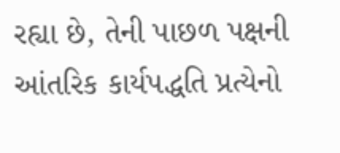રહ્યા છે, તેની પાછળ પક્ષની આંતરિક કાર્યપદ્ધતિ પ્રત્યેનો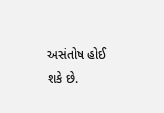અસંતોષ હોઈ શકે છે.